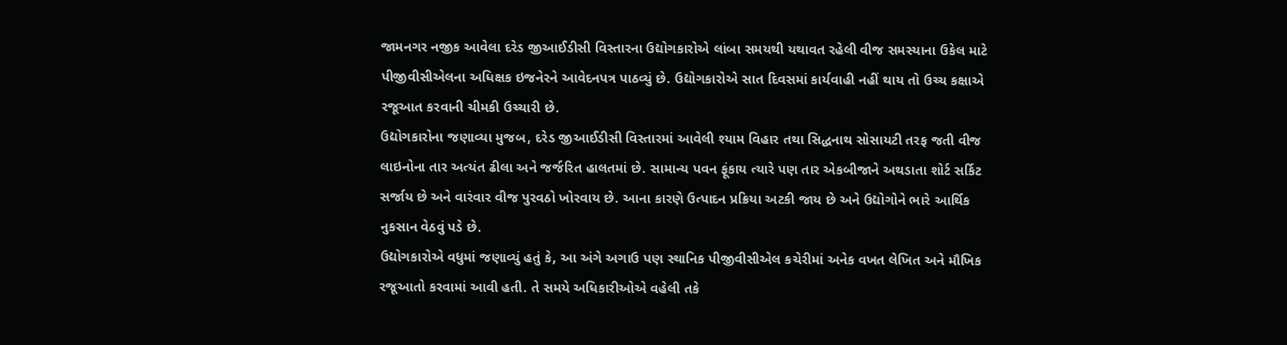જામનગર નજીક આવેલા દરેડ જીઆઈડીસી વિસ્તારના ઉદ્યોગકારોએ લાંબા સમયથી યથાવત રહેલી વીજ સમસ્યાના ઉકેલ માટે પીજીવીસીએલના અધિક્ષક ઇજનેરને આવેદનપત્ર પાઠવ્યું છે. ઉદ્યોગકારોએ સાત દિવસમાં કાર્યવાહી નહીં થાય તો ઉચ્ચ કક્ષાએ રજૂઆત કરવાની ચીમકી ઉચ્ચારી છે.
ઉદ્યોગકારોના જણાવ્યા મુજબ, દરેડ જીઆઈડીસી વિસ્તારમાં આવેલી શ્યામ વિહાર તથા સિદ્ધનાથ સોસાયટી તરફ જતી વીજ લાઇનોના તાર અત્યંત ઢીલા અને જર્જરિત હાલતમાં છે. સામાન્ય પવન ફૂંકાય ત્યારે પણ તાર એકબીજાને અથડાતા શોર્ટ સર્કિટ સર્જાય છે અને વારંવાર વીજ પુરવઠો ખોરવાય છે. આના કારણે ઉત્પાદન પ્રક્રિયા અટકી જાય છે અને ઉદ્યોગોને ભારે આર્થિક નુકસાન વેઠવું પડે છે.
ઉદ્યોગકારોએ વધુમાં જણાવ્યું હતું કે, આ અંગે અગાઉ પણ સ્થાનિક પીજીવીસીએલ કચેરીમાં અનેક વખત લેખિત અને મૌખિક રજૂઆતો કરવામાં આવી હતી. તે સમયે અધિકારીઓએ વહેલી તકે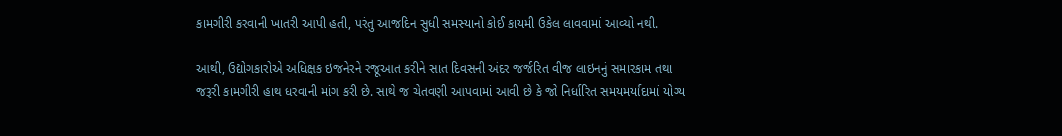કામગીરી કરવાની ખાતરી આપી હતી, પરંતુ આજદિન સુધી સમસ્યાનો કોઈ કાયમી ઉકેલ લાવવામાં આવ્યો નથી.

આથી, ઉદ્યોગકારોએ અધિક્ષક ઇજનેરને રજૂઆત કરીને સાત દિવસની અંદર જર્જરિત વીજ લાઇનનું સમારકામ તથા જરૂરી કામગીરી હાથ ધરવાની માંગ કરી છે. સાથે જ ચેતવણી આપવામાં આવી છે કે જો નિર્ધારિત સમયમર્યાદામાં યોગ્ય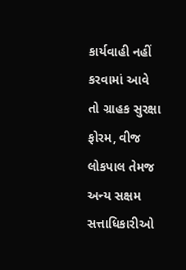કાર્યવાહી નહીં કરવામાં આવે તો ગ્રાહક સુરક્ષા ફોરમ, વીજ લોકપાલ તેમજ અન્ય સક્ષમ સત્તાધિકારીઓ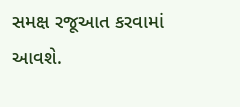સમક્ષ રજૂઆત કરવામાં આવશે.